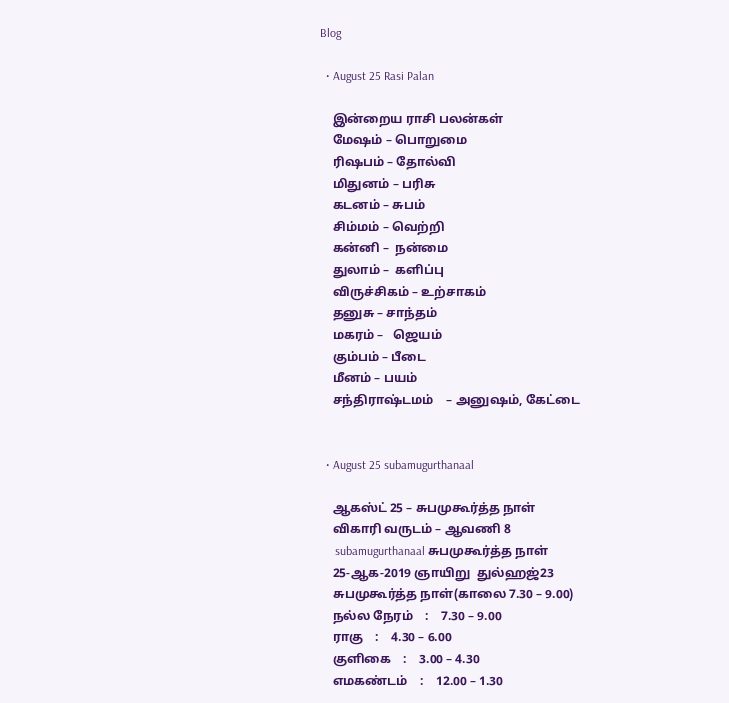Blog

  • August 25 Rasi Palan

    இன்றைய ராசி பலன்கள்
    மேஷம் – பொறுமை
    ரிஷபம் – தோல்வி
    மிதுனம் – பரிசு
    கடனம் – சுபம்
    சிம்மம் – வெற்றி
    கன்னி –  நன்மை
    துலாம் –  களிப்பு
    விருச்சிகம் – உற்சாகம்
    தனுசு – சாந்தம்
    மகரம் –   ஜெயம்
    கும்பம் – பீடை
    மீனம் – பயம்
    சந்திராஷ்டமம்    – அனுஷம், கேட்டை


  • August 25 subamugurthanaal

    ஆகஸ்ட் 25 – சுபமுகூர்த்த நாள்
    விகாரி வருடம் – ஆவணி 8
     subamugurthanaal சுபமுகூர்த்த நாள்
    25-ஆக-2019 ஞாயிறு  துல்ஹஜ்23
    சுபமுகூர்த்த நாள்(காலை 7.30 – 9.00)
    நல்ல நேரம்    :    7.30 – 9.00
    ராகு    :    4.30 – 6.00
    குளிகை    :    3.00 – 4.30
    எமகண்டம்    :    12.00 – 1.30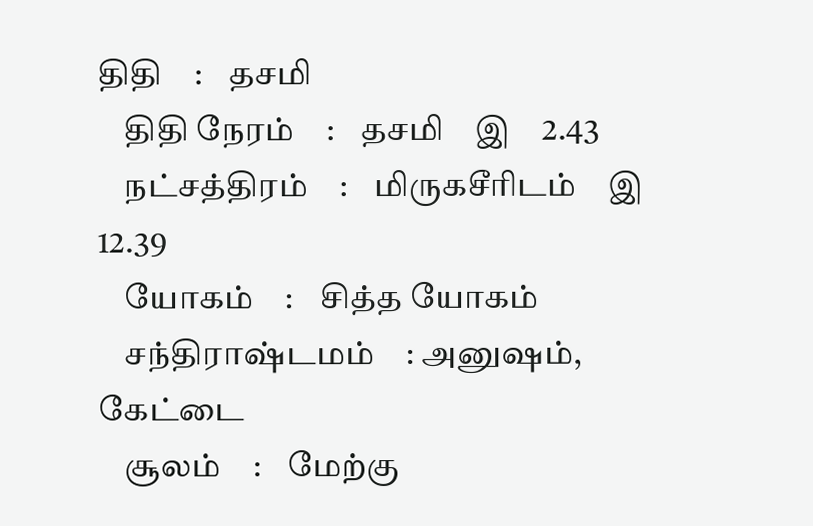திதி    :    தசமி
    திதி நேரம்    :    தசமி    இ    2.43
    நட்சத்திரம்    :    மிருகசீரிடம்    இ    12.39
    யோகம்    :    சித்த யோகம்
    சந்திராஷ்டமம்    : அனுஷம், கேட்டை
    சூலம்    :    மேற்கு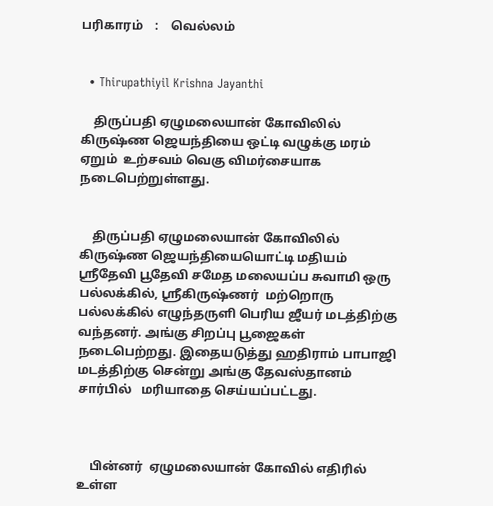பரிகாரம்    :    வெல்லம்


  • Thirupathiyil Krishna Jayanthi

    திருப்பதி ஏழுமலையான் கோவிலில் கிருஷ்ண ஜெயந்தியை ஒட்டி வழுக்கு மரம் ஏறும்  உற்சவம் வெகு விமர்சையாக நடைபெற்றுள்ளது.


    திருப்பதி ஏழுமலையான் கோவிலில் கிருஷ்ண ஜெயந்தியையொட்டி மதியம் ஸ்ரீதேவி பூதேவி சமேத மலையப்ப சுவாமி ஒரு பல்லக்கில், ஸ்ரீகிருஷ்ணர்  மற்றொரு பல்லக்கில் எழுந்தருளி பெரிய ஜீயர் மடத்திற்கு வந்தனர். அங்கு சிறப்பு பூஜைகள் நடைபெற்றது. இதையடுத்து ஹதிராம் பாபாஜி மடத்திற்கு சென்று அங்கு தேவஸ்தானம் சார்பில்   மரியாதை செய்யப்பட்டது.



    பின்னர்  ஏழுமலையான் கோவில் எதிரில் உள்ள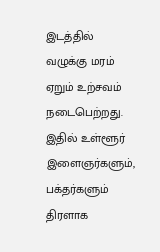இடத்தில் வழுக்கு மரம் ஏறும் உற்சவம் நடைபெற்றது. இதில் உள்ளூர் இளைஞர்களும், பக்தர்களும் திரளாக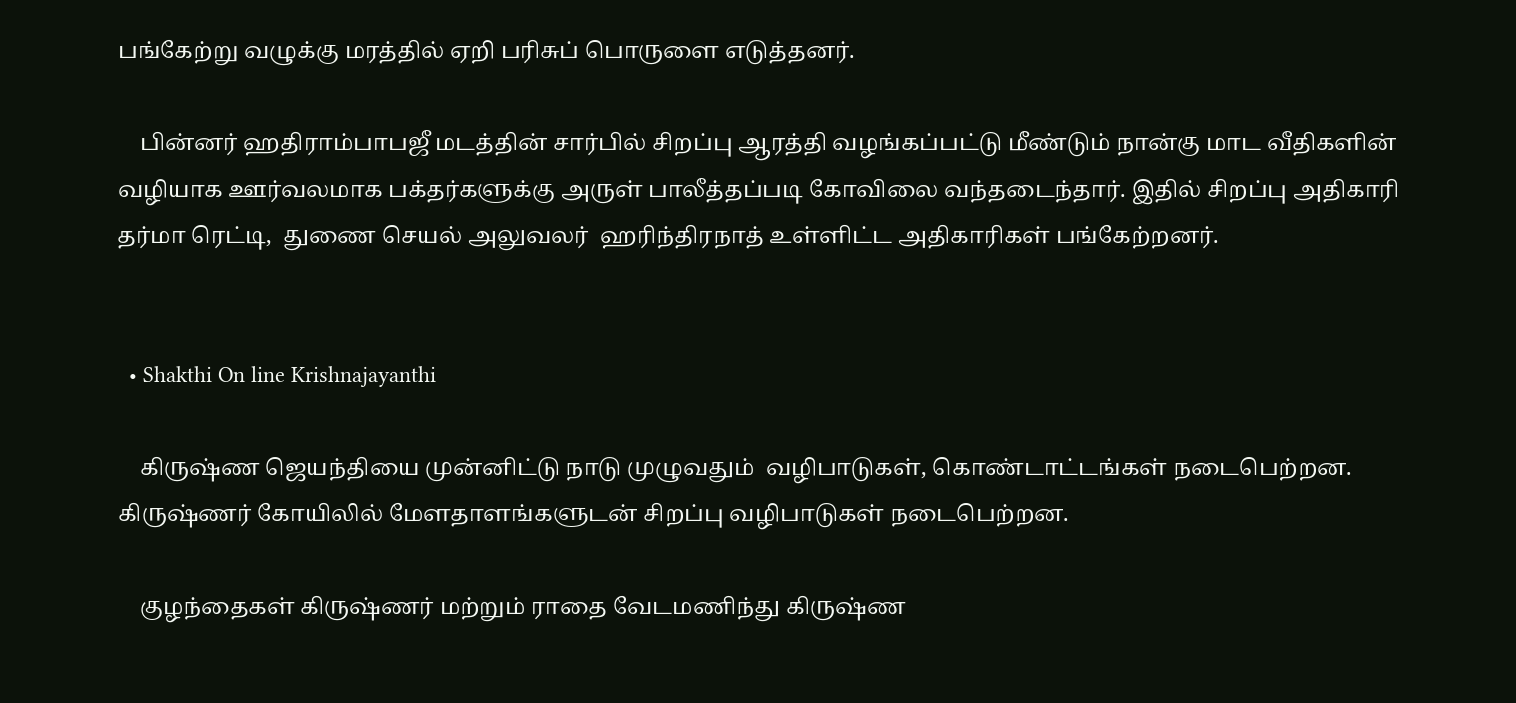பங்கேற்று வழுக்கு மரத்தில் ஏறி பரிசுப் பொருளை எடுத்தனர்.

    பின்னர் ஹதிராம்பாபஜீ மடத்தின் சார்பில் சிறப்பு ஆரத்தி வழங்கப்பட்டு மீண்டும் நான்கு மாட வீதிகளின் வழியாக ஊர்வலமாக பக்தர்களுக்கு அருள் பாலீத்தப்படி கோவிலை வந்தடைந்தார். இதில் சிறப்பு அதிகாரி தர்மா ரெட்டி,  துணை செயல் அலுவலர்  ஹரிந்திரநாத் உள்ளிட்ட அதிகாரிகள் பங்கேற்றனர்.


  • Shakthi On line Krishnajayanthi

    கிருஷ்ண ஜெயந்தியை முன்னிட்டு நாடு முழுவதும்  வழிபாடுகள், கொண்டாட்டங்கள் நடைபெற்றன. கிருஷ்ணர் கோயிலில் மேளதாளங்களுடன் சிறப்பு வழிபாடுகள் நடைபெற்றன.

    குழந்தைகள் கிருஷ்ணர் மற்றும் ராதை வேடமணிந்து கிருஷ்ண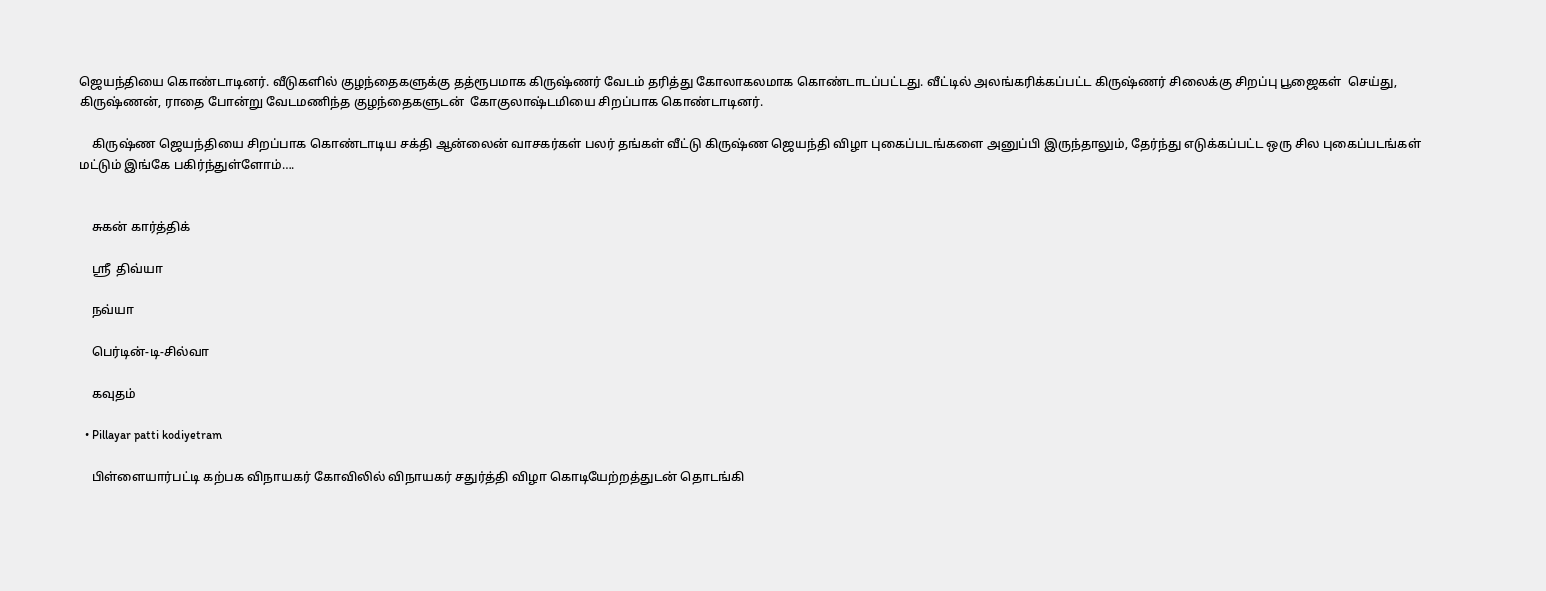ஜெயந்தியை கொண்டாடினர். வீடுகளில் குழந்தைகளுக்கு தத்ரூபமாக கிருஷ்ணர் வேடம் தரித்து கோலாகலமாக கொண்டாடப்பட்டது. வீட்டில் அலங்கரிக்கப்பட்ட கிருஷ்ணர் சிலைக்கு சிறப்பு பூஜைகள்  செய்து, கிருஷ்ணன், ராதை போன்று வேடமணிந்த குழந்தைகளுடன்  கோகுலாஷ்டமியை சிறப்பாக கொண்டாடினர்.

    கிருஷ்ண ஜெயந்தியை சிறப்பாக கொண்டாடிய சக்தி ஆன்லைன் வாசகர்கள் பலர் தங்கள் வீட்டு கிருஷ்ண ஜெயந்தி விழா புகைப்படங்களை அனுப்பி இருந்தாலும், தேர்ந்து எடுக்கப்பட்ட ஒரு சில புகைப்படங்கள் மட்டும் இங்கே பகிர்ந்துள்ளோம்….


    சுகன் கார்த்திக்

    ஸ்ரீ  திவ்யா

    நவ்யா

    பெர்டின்-டி-சில்வா

    கவுதம்

  • Pillayar patti kodiyetram

    பிள்ளையார்பட்டி கற்பக விநாயகர் கோவிலில் விநாயகர் சதுர்த்தி விழா கொடியேற்றத்துடன் தொடங்கி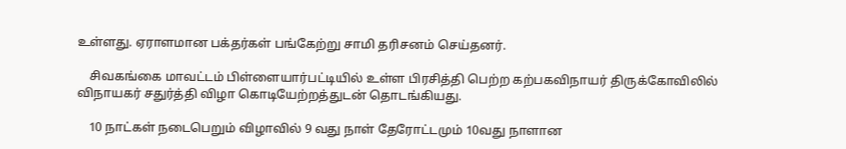உள்ளது. ஏராளமான பக்தர்கள் பங்கேற்று சாமி தரிசனம் செய்தனர்.

    சிவகங்கை மாவட்டம் பிள்ளையார்பட்டியில் உள்ள பிரசித்தி பெற்ற கற்பகவிநாயர் திருக்கோவிலில் விநாயகர் சதுர்த்தி விழா கொடியேற்றத்துடன் தொடங்கியது.

    10 நாட்கள் நடைபெறும் விழாவில் 9 வது நாள் தேரோட்டமும் 10வது நாளான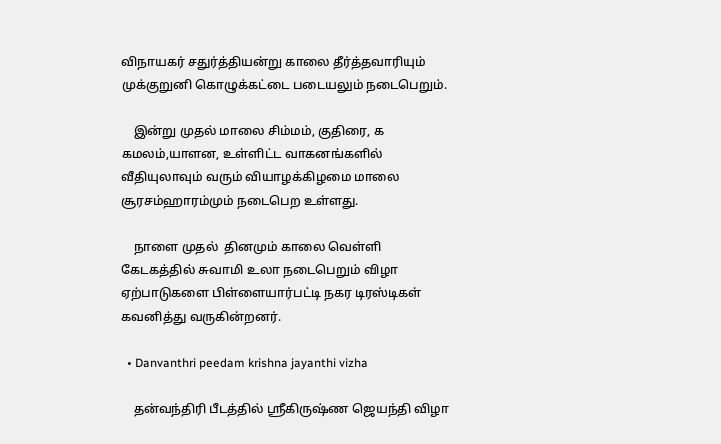விநாயகர் சதுர்த்தியன்று காலை தீர்த்தவாரியும் முக்குறுனி கொழுக்கட்டை படையலும் நடைபெறும்.

    இன்று முதல் மாலை சிம்மம், குதிரை, க கமலம்,யாளன, உள்ளிட்ட வாகனங்களில் வீதியுலாவும் வரும் வியாழக்கிழமை மாலை சூரசம்ஹாரம்மும் நடைபெற உள்ளது.

    நாளை முதல்  தினமும் காலை வெள்ளி கேடகத்தில் சுவாமி உலா நடைபெறும் விழா ஏற்பாடுகளை பிள்ளையார்பட்டி நகர டிரஸ்டிகள் கவனித்து வருகின்றனர்.

  • Danvanthri peedam krishna jayanthi vizha

    தன்வந்திரி பீடத்தில் ஸ்ரீகிருஷ்ண ஜெயந்தி விழா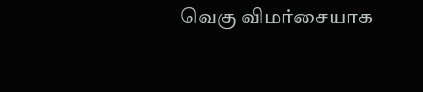வெகு விமர்சையாக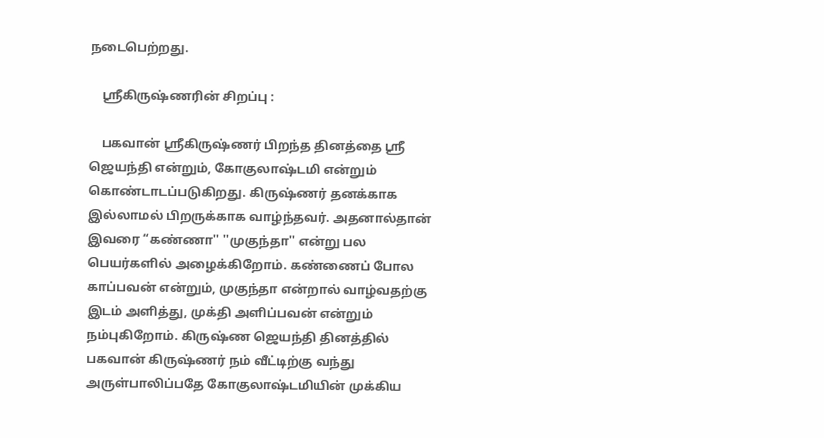நடைபெற்றது.

    ஸ்ரீகிருஷ்ணரின் சிறப்பு :

    பகவான் ஸ்ரீகிருஷ்ணர் பிறந்த தினத்தை ஸ்ரீ ஜெயந்தி என்றும், கோகுலாஷ்டமி என்றும் கொண்டாடப்படுகிறது. கிருஷ்ணர் தனக்காக இல்லாமல் பிறருக்காக வாழ்ந்தவர். அதனால்தான் இவரை “கண்ணா'' ''முகுந்தா'' என்று பல பெயர்களில் அழைக்கிறோம். கண்ணைப் போல காப்பவன் என்றும், முகுந்தா என்றால் வாழ்வதற்கு இடம் அளித்து, முக்தி அளிப்பவன் என்றும் நம்புகிறோம். கிருஷ்ண ஜெயந்தி தினத்தில் பகவான் கிருஷ்ணர் நம் வீட்டிற்கு வந்து அருள்பாலிப்பதே கோகுலாஷ்டமியின் முக்கிய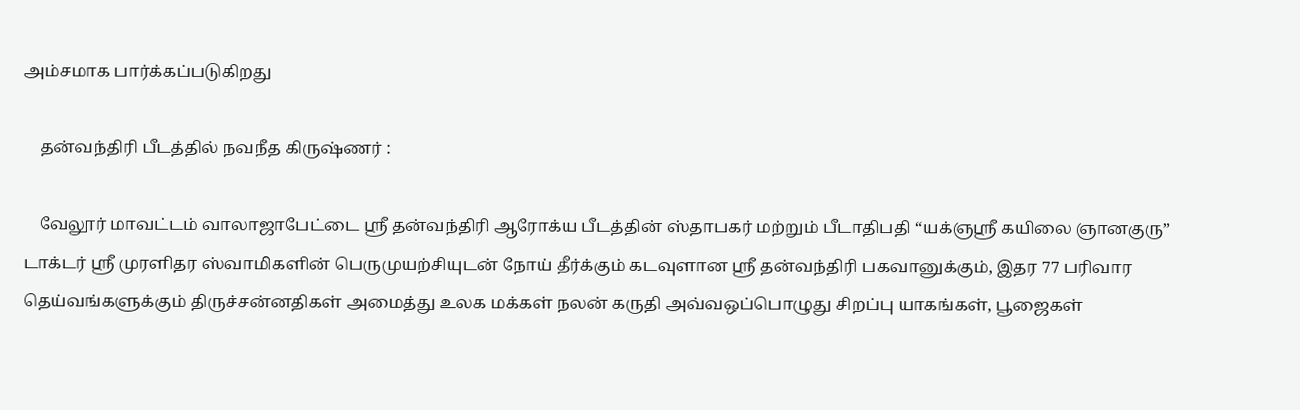அம்சமாக பார்க்கப்படுகிறது

    தன்வந்திரி பீடத்தில் நவநீத கிருஷ்ணர் :

    வேலூர் மாவட்டம் வாலாஜாபேட்டை ஸ்ரீ தன்வந்திரி ஆரோக்ய பீடத்தின் ஸ்தாபகர் மற்றும் பீடாதிபதி “யக்ஞஸ்ரீ கயிலை ஞானகுரு” டாக்டர் ஸ்ரீ முரளிதர ஸ்வாமிகளின் பெருமுயற்சியுடன் நோய் தீர்க்கும் கடவுளான ஸ்ரீ தன்வந்திரி பகவானுக்கும், இதர 77 பரிவார தெய்வங்களுக்கும் திருச்சன்னதிகள் அமைத்து உலக மக்கள் நலன் கருதி அவ்வஒப்பொழுது சிறப்பு யாகங்கள், பூஜைகள்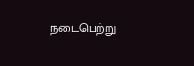நடைபெற்று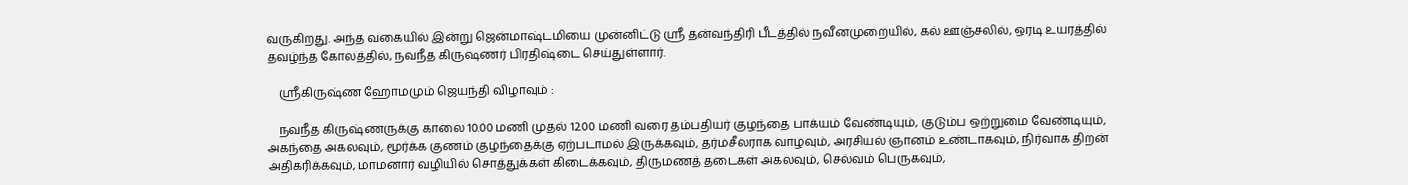வருகிறது. அந்த வகையில் இன்று ஜென்மாஷ்டமியை முன்னிட்டு ஸ்ரீ தன்வந்திரி பீடத்தில் நவீனமுறையில், கல் ஊஞ்சலில், ஒரடி உயரத்தில் தவழ்ந்த கோலத்தில், நவநீத கிருஷணர் பிரதிஷ்டை செய்துள்ளார்.

    ஸ்ரீகிருஷ்ண ஹோமமும் ஜெயந்தி விழாவும் :

    நவநீத கிருஷ்ணருக்கு காலை 10.00 மணி முதல் 12.00 மணி வரை தம்பதியர் குழந்தை பாக்யம் வேண்டியும், குடும்ப ஒற்றுமை வேண்டியும், அகந்தை அகலவும், மூர்க்க குணம் குழந்தைக்கு ஏற்படாமல் இருக்கவும், தர்மசீலராக வாழவும், அரசியல் ஞானம் உண்டாகவும், நிர்வாக திறன் அதிகரிக்கவும், மாமனார் வழியில் சொத்துக்கள் கிடைக்கவும், திருமணத் தடைகள் அகலவும், செல்வம் பெருகவும்,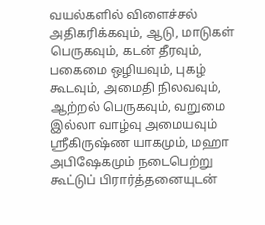வயல்களில் விளைச்சல் அதிகரிக்கவும், ஆடு, மாடுகள் பெருகவும், கடன் தீரவும், பகைமை ஒழியவும், புகழ் கூடவும், அமைதி நிலவவும், ஆற்றல் பெருகவும், வறுமை இல்லா வாழ்வு அமையவும் ஸ்ரீகிருஷ்ண யாகமும், மஹா அபிஷேகமும் நடைபெற்று கூட்டுப் பிரார்த்தனையுடன்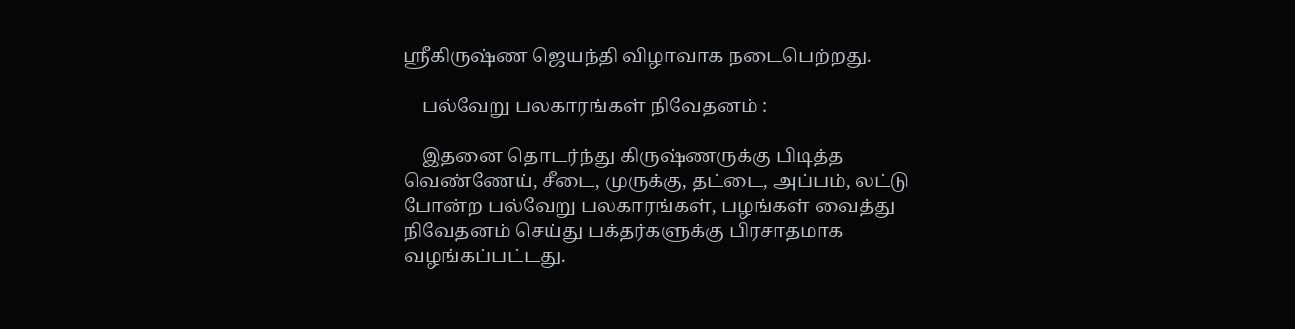ஸ்ரீகிருஷ்ண ஜெயந்தி விழாவாக நடைபெற்றது.

    பல்வேறு பலகாரங்கள் நிவேதனம் :

    இதனை தொடர்ந்து கிருஷ்ணருக்கு பிடித்த வெண்ணேய், சீடை, முருக்கு, தட்டை, அப்பம், லட்டு போன்ற பல்வேறு பலகாரங்கள், பழங்கள் வைத்து நிவேதனம் செய்து பக்தர்களுக்கு பிரசாதமாக வழங்கப்பட்டது.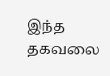இந்த தகவலை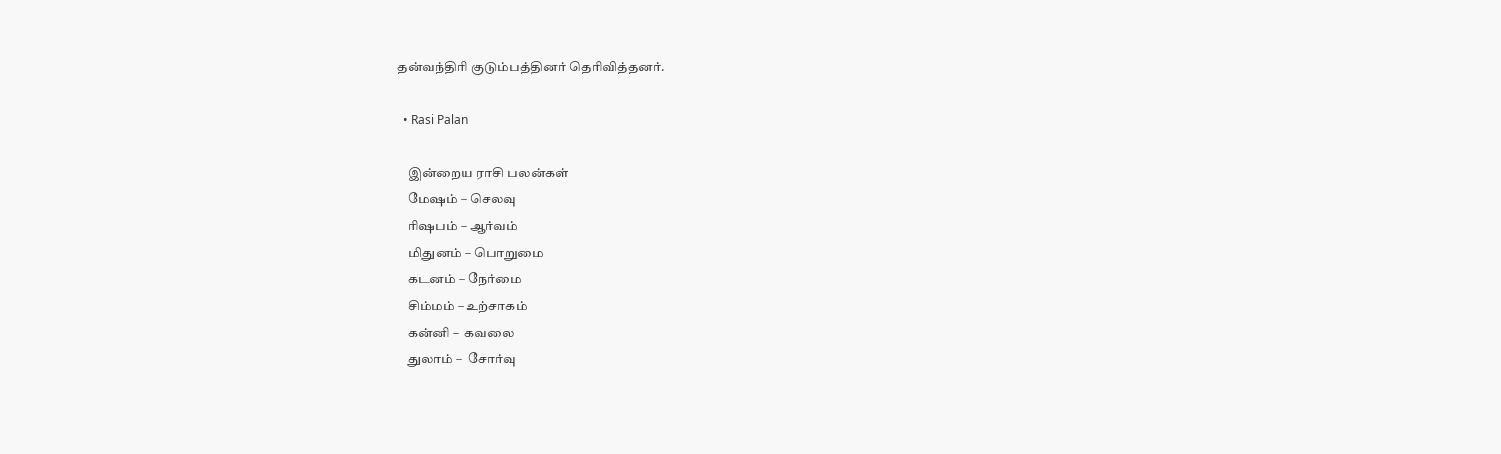தன்வந்திரி குடும்பத்தினர் தெரிவித்தனர்.

  • Rasi Palan

    இன்றைய ராசி பலன்கள்
    மேஷம் – செலவு
    ரிஷபம் – ஆர்வம்
    மிதுனம் – பொறுமை
    கடனம் – நேர்மை
    சிம்மம் – உற்சாகம்
    கன்னி –  கவலை
    துலாம் –  சோர்வு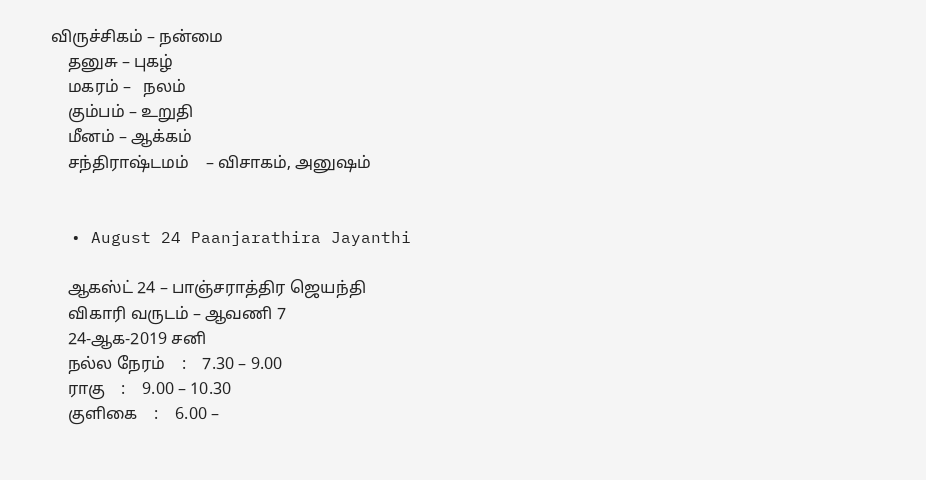விருச்சிகம் – நன்மை
    தனுசு – புகழ்
    மகரம் –   நலம்
    கும்பம் – உறுதி
    மீனம் – ஆக்கம்
    சந்திராஷ்டமம்    – விசாகம், அனுஷம்


  • August 24 Paanjarathira Jayanthi

    ஆகஸ்ட் 24 – பாஞ்சராத்திர ஜெயந்தி
    விகாரி வருடம் – ஆவணி 7
    24-ஆக-2019 சனி
    நல்ல நேரம்    :    7.30 – 9.00
    ராகு    :    9.00 – 10.30
    குளிகை    :    6.00 –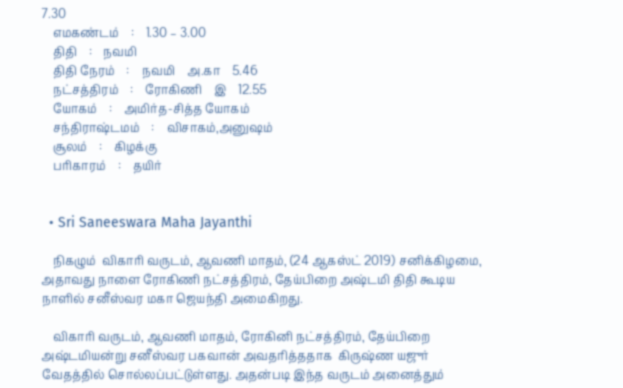7.30
    எமகண்டம்    :    1.30 – 3.00
    திதி    :    நவமி
    திதி நேரம்    :    நவமி    அ.கா    5.46
    நட்சத்திரம்    :    ரோகிணி    இ    12.55
    யோகம்    :    அமிர்த-சித்த யோகம்
    சந்திராஷ்டமம்    :    விசாகம்,அனுஷம்
    சூலம்    :    கிழக்கு
    பரிகாரம்    :    தயிர்


  • Sri Saneeswara Maha Jayanthi

    நிகழும்  விகாரி வருடம், ஆவணி மாதம், (24 ஆகஸ்ட் 2019) சனிக்கிழமை, அதாவது நாளை ரோகிணி நட்சத்திரம், தேய்பிறை அஷ்டமி திதி கூடிய நாளில் சனீஸ்வர மகா ஜெயந்தி அமைகிறது.

    விகாரி வருடம், ஆவணி மாதம், ரோகினி நட்சத்திரம், தேய்பிறை அஷ்டமியன்று சனீஸ்வர பகவான் அவதரித்ததாக  கிருஷ்ண யஜுர் வேதத்தில் சொல்லப்பட்டுள்ளது. அதன்படி இந்த வருடம் அனைத்தும்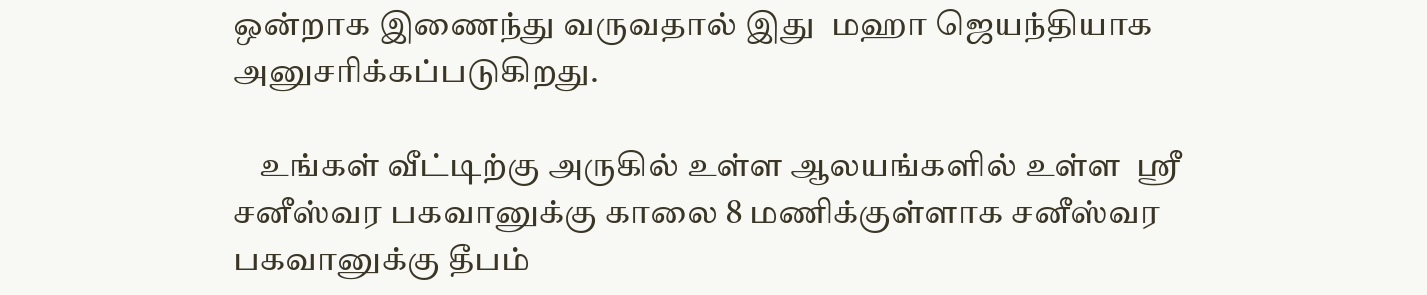ஒன்றாக இணைந்து வருவதால் இது  மஹா ஜெயந்தியாக அனுசரிக்கப்படுகிறது.

    உங்கள் வீட்டிற்கு அருகில் உள்ள ஆலயங்களில் உள்ள  ஸ்ரீ சனீஸ்வர பகவானுக்கு காலை 8 மணிக்குள்ளாக சனீஸ்வர பகவானுக்கு தீபம்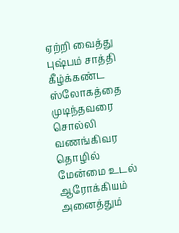ஏற்றி வைத்து புஷ்பம் சாத்தி கீழ்க்கண்ட ஸ்லோகத்தை முடிந்தவரை சொல்லி வணங்கிவர தொழில் மேன்மை உடல் ஆரோக்கியம் அனைத்தும்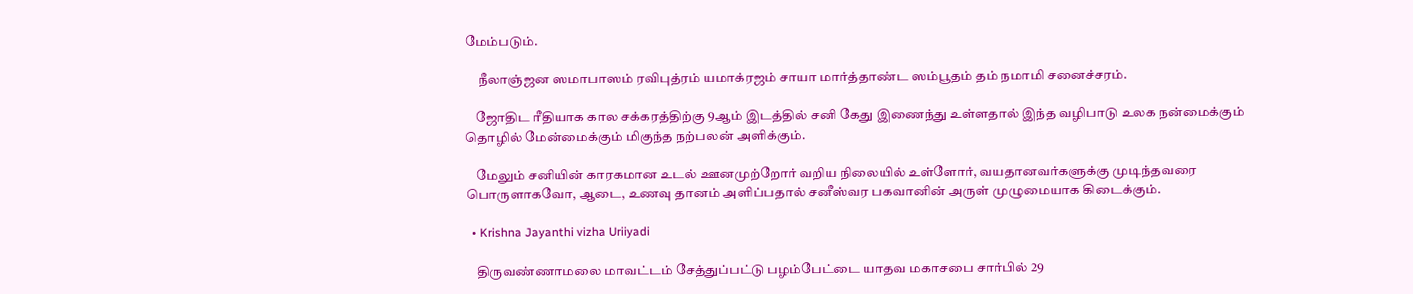மேம்படும்.

     நீலாஞ்ஜன ஸமாபாஸம் ரவிபுத்ரம் யமாக்ரஜம் சாயா மார்த்தாண்ட ஸம்பூதம் தம் நமாமி சனைச்சரம்.

    ஜோதிட ரீதியாக கால சக்கரத்திற்கு 9ஆம் இடத்தில் சனி கேது இணைந்து உள்ளதால் இந்த வழிபாடு உலக நன்மைக்கும் தொழில் மேன்மைக்கும் மிகுந்த நற்பலன் அளிக்கும்.

    மேலும் சனியின் காரகமான உடல் ஊனமுற்றோர் வறிய நிலையில் உள்ளோர், வயதானவர்களுக்கு முடிந்தவரை பொருளாகவோ, ஆடை, உணவு தானம் அளிப்பதால் சனீஸ்வர பகவானின் அருள் முழுமையாக கிடைக்கும்.

  • Krishna Jayanthi vizha Uriiyadi

    திருவண்ணாமலை மாவட்டம் சேத்துப்பட்டு பழம்பேட்டை யாதவ மகாசபை சார்பில் 29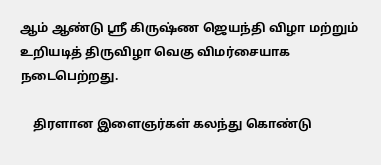ஆம் ஆண்டு ஸ்ரீ கிருஷ்ண ஜெயந்தி விழா மற்றும் உறியடித் திருவிழா வெகு விமர்சையாக நடைபெற்றது.

    திரளான இளைஞர்கள் கலந்து கொண்டு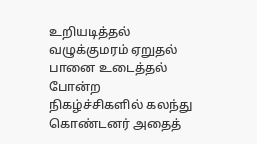உறியடித்தல் வழுக்குமரம் ஏறுதல் பானை உடைத்தல் போன்ற நிகழ்ச்சிகளில் கலந்து கொண்டனர் அதைத்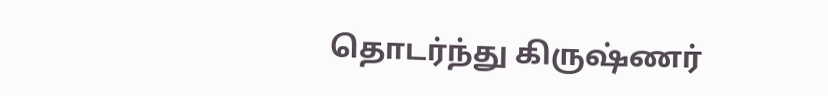தொடர்ந்து கிருஷ்ணர்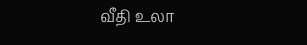வீதி உலா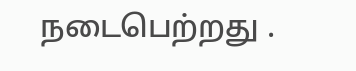நடைபெற்றது .